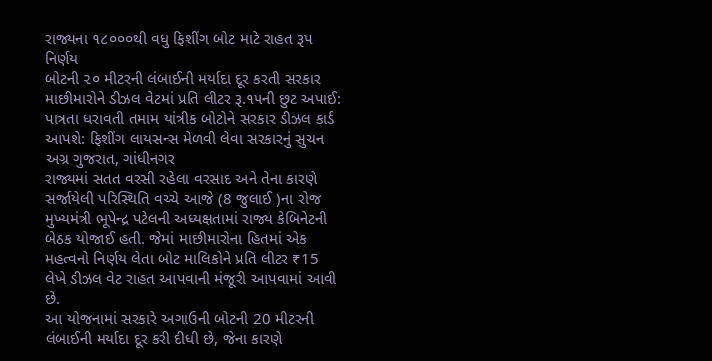રાજ્યના ૧૮૦૦૦થી વધુ ફિશીંગ બોટ માટે રાહત રૂપ નિર્ણય
બોટની ૨૦ મીટરની લંબાઈની મર્યાદા દૂર કરતી સરકાર
માછીમારોને ડીઝલ વેટમાં પ્રતિ લીટર રૂ.૧૫ની છુટ અપાઈ: પાત્રતા ધરાવતી તમામ યાંત્રીક બોટોને સરકાર ડીઝલ કાર્ડ આપશે: ફિશીંગ લાયસન્સ મેળવી લેવા સરકારનું સુચન
અગ્ર ગુજરાત, ગાંધીનગર
રાજ્યમાં સતત વરસી રહેલા વરસાદ અને તેના કારણે સર્જાયેલી પરિસ્થિતિ વચ્ચે આજે (8 જુલાઈ )ના રોજ મુખ્યમંત્રી ભૂપેન્દ્ર પટેલની અધ્યક્ષતામાં રાજ્ય કેબિનેટની બેઠક યોજાઈ હતી. જેમાં માછીમારોના હિતમાં એક મહત્વનો નિર્ણય લેતા બોટ માલિકોને પ્રતિ લીટર ₹15 લેખે ડીઝલ વેટ રાહત આપવાની મંજૂરી આપવામાં આવી છે.
આ યોજનામાં સરકારે અગાઉની બોટની 20 મીટરની લંબાઈની મર્યાદા દૂર કરી દીધી છે, જેના કારણે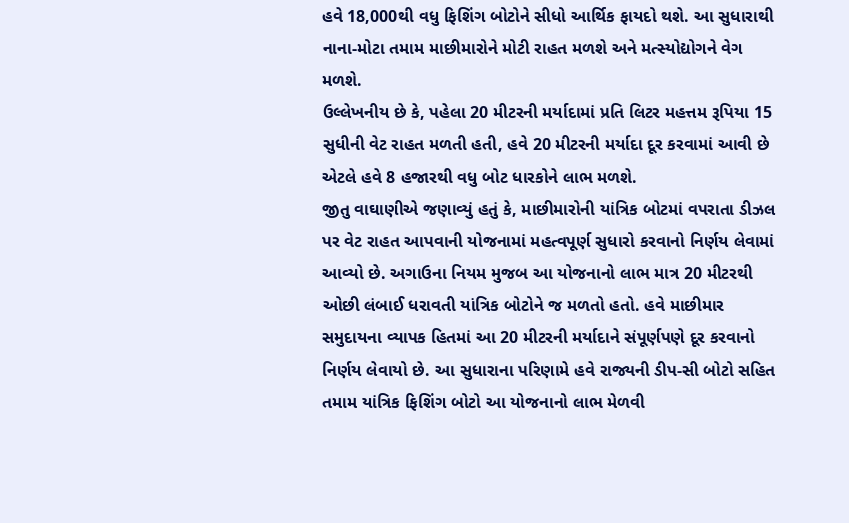હવે 18,000થી વધુ ફિશિંગ બોટોને સીધો આર્થિક ફાયદો થશે. આ સુધારાથી નાના-મોટા તમામ માછીમારોને મોટી રાહત મળશે અને મત્સ્યોદ્યોગને વેગ મળશે.
ઉલ્લેખનીય છે કે, પહેલા 20 મીટરની મર્યાદામાં પ્રતિ લિટર મહત્તમ રૂપિયા 15 સુધીની વેટ રાહત મળતી હતી, હવે 20 મીટરની મર્યાદા દૂર કરવામાં આવી છે એટલે હવે 8 હજારથી વધુ બોટ ધારકોને લાભ મળશે.
જીતુ વાઘાણીએ જણાવ્યું હતું કે, માછીમારોની યાંત્રિક બોટમાં વપરાતા ડીઝલ પર વેટ રાહત આપવાની યોજનામાં મહત્વપૂર્ણ સુધારો કરવાનો નિર્ણય લેવામાં આવ્યો છે. અગાઉના નિયમ મુજબ આ યોજનાનો લાભ માત્ર 20 મીટરથી ઓછી લંબાઈ ધરાવતી યાંત્રિક બોટોને જ મળતો હતો. હવે માછીમાર સમુદાયના વ્યાપક હિતમાં આ 20 મીટરની મર્યાદાને સંપૂર્ણપણે દૂર કરવાનો નિર્ણય લેવાયો છે. આ સુધારાના પરિણામે હવે રાજ્યની ડીપ-સી બોટો સહિત તમામ યાંત્રિક ફિશિંગ બોટો આ યોજનાનો લાભ મેળવી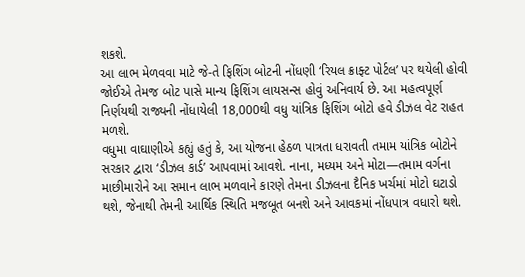શકશે.
આ લાભ મેળવવા માટે જે-તે ફિશિંગ બોટની નોંધણી ‘રિયલ ક્રાફ્ટ પોર્ટલ’ પર થયેલી હોવી જોઈએ તેમજ બોટ પાસે માન્ય ફિશિંગ લાયસન્સ હોવું અનિવાર્ય છે. આ મહત્વપૂર્ણ નિર્ણયથી રાજ્યની નોંધાયેલી 18,000થી વધુ યાંત્રિક ફિશિંગ બોટો હવે ડીઝલ વેટ રાહત મળશે.
વધુમા વાઘાણીએ કહ્યું હતું કે, આ યોજના હેઠળ પાત્રતા ધરાવતી તમામ યાંત્રિક બોટોને સરકાર દ્વારા ‘ડીઝલ કાર્ડ’ આપવામાં આવશે. નાના, મધ્યમ અને મોટા—તમામ વર્ગના માછીમારોને આ સમાન લાભ મળવાને કારણે તેમના ડીઝલના દૈનિક ખર્ચમાં મોટો ઘટાડો થશે, જેનાથી તેમની આર્થિક સ્થિતિ મજબૂત બનશે અને આવકમાં નોંધપાત્ર વધારો થશે.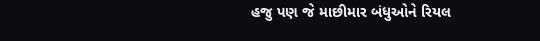હજુ પણ જે માછીમાર બંધુઓને રિયલ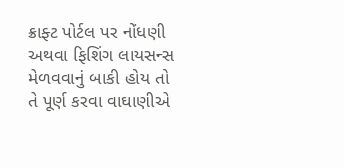ક્રાફ્ટ પોર્ટલ પર નોંધણી અથવા ફિશિંગ લાયસન્સ મેળવવાનું બાકી હોય તો તે પૂર્ણ કરવા વાઘાણીએ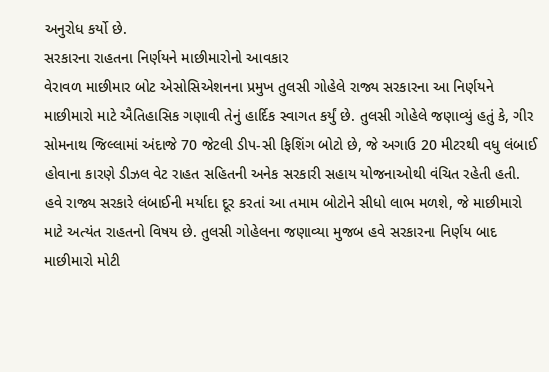અનુરોધ કર્યો છે.
સરકારના રાહતના નિર્ણયને માછીમારોનો આવકાર
વેરાવળ માછીમાર બોટ એસોસિએશનના પ્રમુખ તુલસી ગોહેલે રાજ્ય સરકારના આ નિર્ણયને માછીમારો માટે ઐતિહાસિક ગણાવી તેનું હાર્દિક સ્વાગત કર્યું છે. તુલસી ગોહેલે જણાવ્યું હતું કે, ગીર સોમનાથ જિલ્લામાં અંદાજે 70 જેટલી ડીપ-સી ફિશિંગ બોટો છે, જે અગાઉ 20 મીટરથી વધુ લંબાઈ હોવાના કારણે ડીઝલ વેટ રાહત સહિતની અનેક સરકારી સહાય યોજનાઓથી વંચિત રહેતી હતી. હવે રાજ્ય સરકારે લંબાઈની મર્યાદા દૂર કરતાં આ તમામ બોટોને સીધો લાભ મળશે, જે માછીમારો માટે અત્યંત રાહતનો વિષય છે. તુલસી ગોહેલના જણાવ્યા મુજબ હવે સરકારના નિર્ણય બાદ માછીમારો મોટી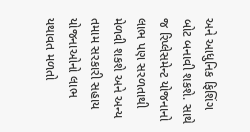અને આધુનિક ફિશિંગ બોટ બનાવી શકશે. સાથે જ રિપ્લેસમેન્ટ યોજનાનો લાભ પણ સરળતાથી મેળવી શકશે અને અન્ય તમામ સરકારી સહાય યોજનાઓનો લાભ યથાવત મળતો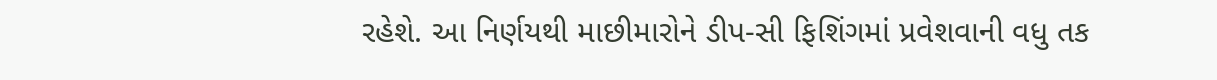રહેશે. આ નિર્ણયથી માછીમારોને ડીપ-સી ફિશિંગમાં પ્રવેશવાની વધુ તક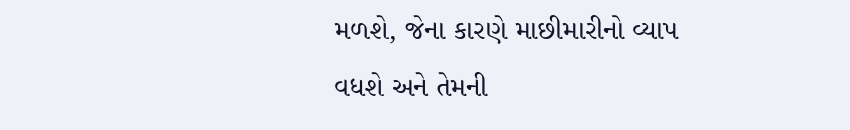મળશે, જેના કારણે માછીમારીનો વ્યાપ વધશે અને તેમની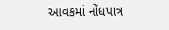આવકમાં નોંધપાત્ર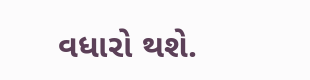વધારો થશે.